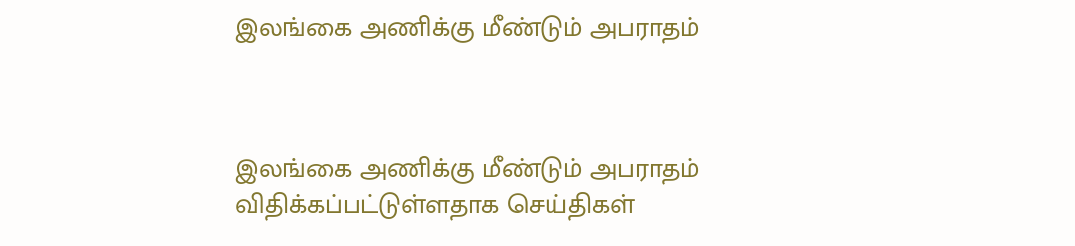இலங்கை அணிக்கு மீண்டும் அபராதம்



இலங்கை அணிக்கு மீண்டும் அபராதம் விதிக்கப்பட்டுள்ளதாக செய்திகள்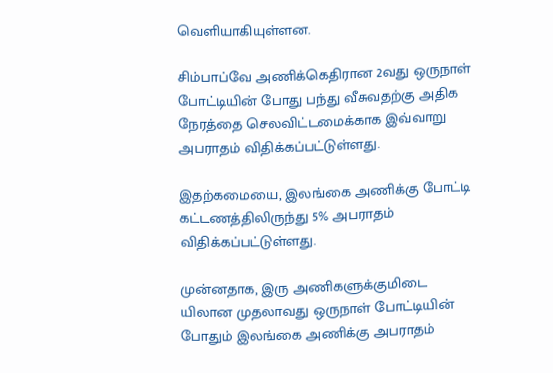வெளியாகியுள்ளன.

சிம்பாப்வே அணிக்கெதிரான 2வது ஒருநாள் போட்டியின் போது பந்து வீசுவதற்கு அதிக நேரத்தை செலவிட்டமைக்காக இவ்வாறு அபராதம் விதிக்கப்பட்டுள்ளது.

இதற்கமையை, இலங்கை அணிக்கு போட்டி கட்டணத்திலிருந்து 5% அபராதம் விதிக்கப்பட்டுள்ளது.

முன்னதாக, இரு அணிகளுக்குமிடை யிலான முதலாவது ஒருநாள் போட்டியின் போதும் இலங்கை அணிக்கு அபராதம்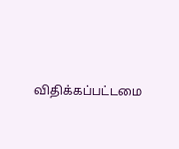விதிக்கப்பட்டமை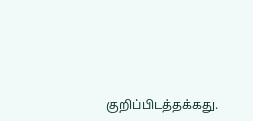குறிப்பிடத்தக்கது.